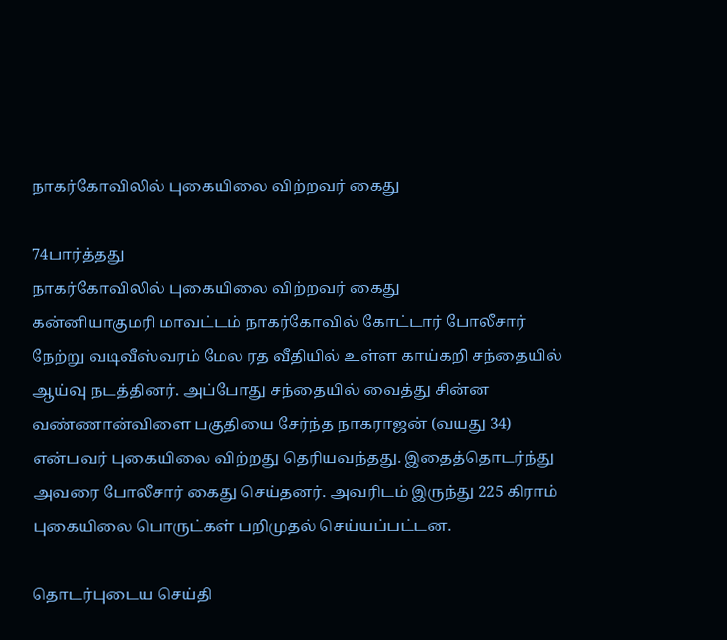நாகர்கோவிலில் புகையிலை விற்றவர் கைது

74பார்த்தது
நாகர்கோவிலில் புகையிலை விற்றவர் கைது
கன்னியாகுமரி மாவட்டம் நாகர்கோவில் கோட்டார் போலீசார் நேற்று வடிவீஸ்வரம் மேல ரத வீதியில் உள்ள காய்கறி சந்தையில் ஆய்வு நடத்தினர். அப்போது சந்தையில் வைத்து சின்ன வண்ணான்விளை பகுதியை சேர்ந்த நாகராஜன் (வயது 34) என்பவர் புகையிலை விற்றது தெரியவந்தது. இதைத்தொடர்ந்து அவரை போலீசார் கைது செய்தனர். அவரிடம் இருந்து 225 கிராம் புகையிலை பொருட்கள் பறிமுதல் செய்யப்பட்டன.

தொடர்புடைய செய்தி